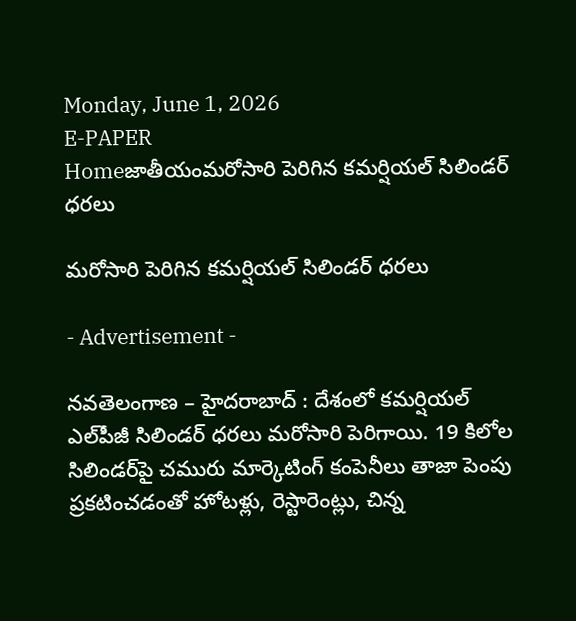Monday, June 1, 2026
E-PAPER
Homeజాతీయంమరోసారి పెరిగిన కమర్షియల్ సిలిండర్ ధరలు

మరోసారి పెరిగిన కమర్షియల్ సిలిండర్ ధరలు

- Advertisement -

నవతెలంగాణ – హైదరాబాద్ : దేశంలో కమర్షియల్ ఎల్‌పీజీ సిలిండర్ ధరలు మరోసారి పెరిగాయి. 19 కిలోల సిలిండర్‌పై చమురు మార్కెటింగ్ కంపెనీలు తాజా పెంపు ప్రకటించడంతో హోటళ్లు, రెస్టారెంట్లు, చిన్న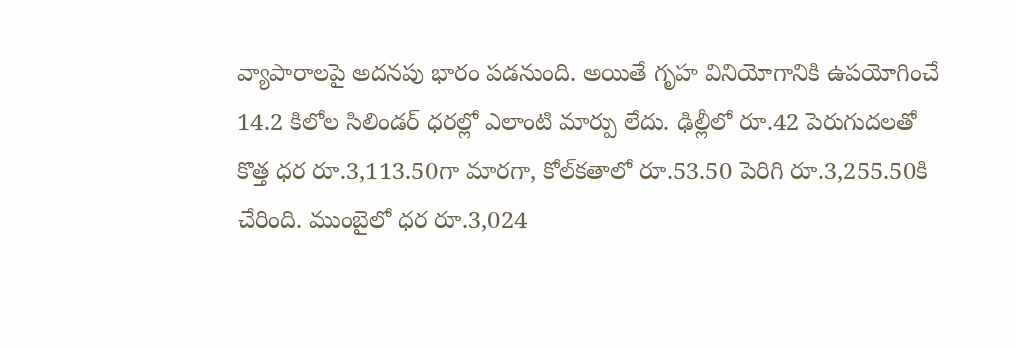వ్యాపారాలపై అదనపు భారం పడనుంది. అయితే గృహ వినియోగానికి ఉపయోగించే 14.2 కిలోల సిలిండర్ ధరల్లో ఎలాంటి మార్పు లేదు. ఢిల్లీలో రూ.42 పెరుగుదలతో కొత్త ధర రూ.3,113.50గా మారగా, కోల్‌కతాలో రూ.53.50 పెరిగి రూ.3,255.50కి చేరింది. ముంబైలో ధర రూ.3,024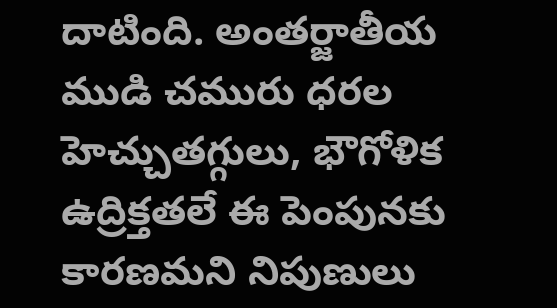దాటింది. అంతర్జాతీయ ముడి చమురు ధరల హెచ్చుతగ్గులు, భౌగోళిక ఉద్రిక్తతలే ఈ పెంపునకు కారణమని నిపుణులు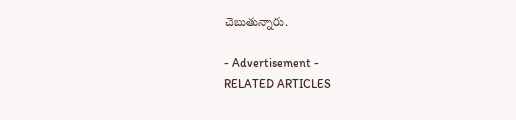చెబుతున్నారు.

- Advertisement -
RELATED ARTICLES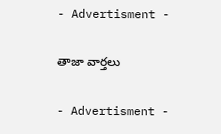- Advertisment -

తాజా వార్తలు

- Advertisment -